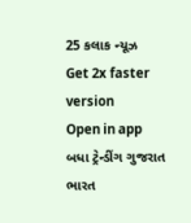25 કલાક ન્યૂઝ
Get 2x faster version
Open in app
બધા ટ્રેન્ડીંગ ગુજરાત ભારત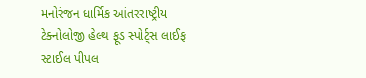મનોરંજન ધાર્મિક આંતરરાષ્ટ્રીય ટેક્નોલોજી હેલ્થ ફૂડ સ્પોર્ટ્સ લાઈફ સ્ટાઈલ પીપલ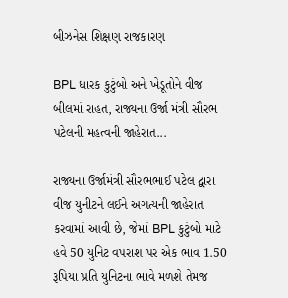બીઝનેસ શિક્ષણ રાજકારણ

BPL ધારક કુટુંબો અને ખેડૂતોને વીજ બીલમાં રાહત, રાજ્યના ઉર્જા મંત્રી સૌરભ પટેલની મહત્વની જાહેરાત...

રાજ્યના ઉર્જામંત્રી સૌરભભાઈ પટેલ દ્વારા વીજ યુનીટને લઈને અગત્યની જાહેરાત કરવામાં આવી છે, જેમાં BPL કુટુંબો માટે હવે 50 યુનિટ વપરાશ પર એક ભાવ 1.50 રૂપિયા પ્રતિ યુનિટના ભાવે મળશે તેમજ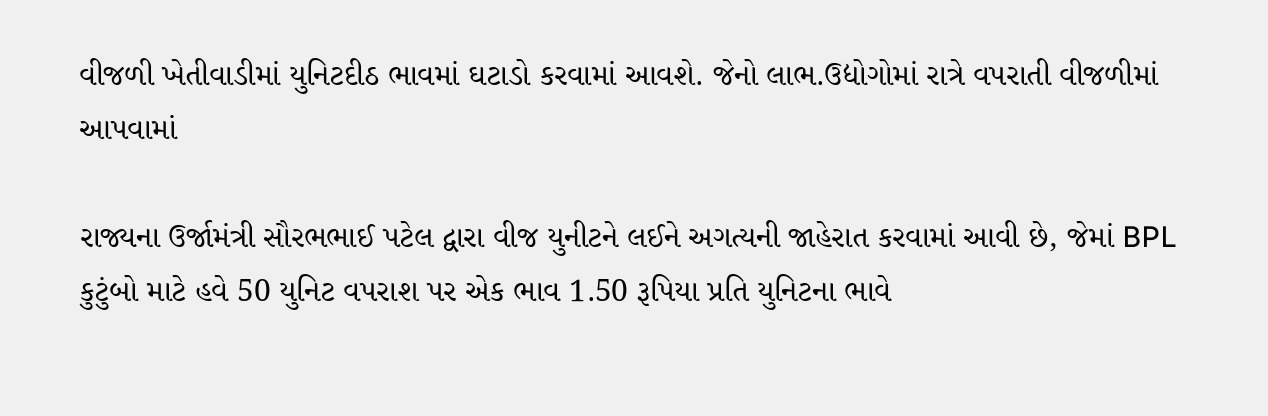વીજળી ખેતીવાડીમાં યુનિટદીઠ ભાવમાં ઘટાડો કરવામાં આવશે. જેનો લાભ.ઉદ્યોગોમાં રાત્રે વપરાતી વીજળીમાં આપવામાં

રાજ્યના ઉર્જામંત્રી સૌરભભાઈ પટેલ દ્વારા વીજ યુનીટને લઈને અગત્યની જાહેરાત કરવામાં આવી છે, જેમાં BPL કુટુંબો માટે હવે 50 યુનિટ વપરાશ પર એક ભાવ 1.50 રૂપિયા પ્રતિ યુનિટના ભાવે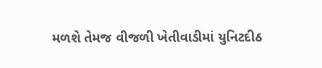મળશે તેમજ વીજળી ખેતીવાડીમાં યુનિટદીઠ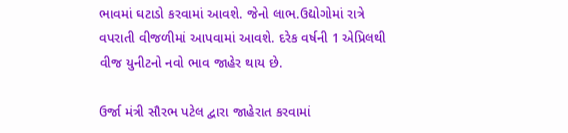ભાવમાં ઘટાડો કરવામાં આવશે. જેનો લાભ.ઉદ્યોગોમાં રાત્રે વપરાતી વીજળીમાં આપવામાં આવશે. દરેક વર્ષની 1 એપ્રિલથી વીજ યુનીટનો નવો ભાવ જાહેર થાય છે.

ઉર્જા મંત્રી સૌરભ પટેલ દ્વારા જાહેરાત કરવામાં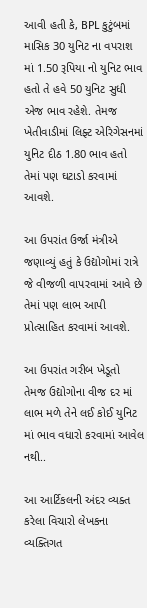આવી હતી કે, BPL કુટુંબમાં માસિક 30 યુનિટ ના વપરાશ માં 1.50 રૂપિયા નો યુનિટ ભાવ હતો તે હવે 50 યુનિટ સુધી એજ ભાવ રહેશે. તેમજ ખેતીવાડીમાં લિફ્ટ એરિગેસનમાં યુનિટ દીઠ 1.80 ભાવ હતો તેમાં પણ ઘટાડો કરવામાં આવશે.

આ ઉપરાંત ઉર્જા મંત્રીએ જણાવ્યું હતું કે ઉદ્યોગોમાં રાત્રે જે વીજળી વાપરવામાં આવે છે તેમાં પણ લાભ આપી પ્રોત્સાહિત કરવામાં આવશે.

આ ઉપરાંત ગરીબ ખેડૂતો તેમજ ઉદ્યોગોના વીજ દર માં લાભ મળે તેને લઈ કોઈ યુનિટ માં ભાવ વધારો કરવામાં આવેલ નથી..

આ આર્ટિકલની અંદર વ્યક્ત કરેલા વિચારો લેખકના વ્યક્તિગત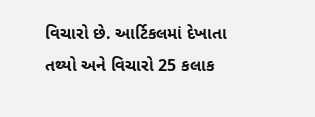વિચારો છે. આર્ટિકલમાં દેખાતા તથ્યો અને વિચારો 25 કલાક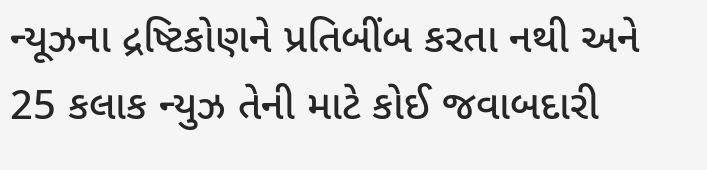ન્યૂઝના દ્રષ્ટિકોણને પ્રતિબીંબ કરતા નથી અને 25 કલાક ન્યુઝ તેની માટે કોઈ જવાબદારી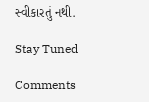સ્વીકારતું નથી.

Stay Tuned

Comments